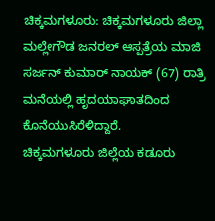ಚಿಕ್ಕಮಗಳೂರು: ಚಿಕ್ಕಮಗಳೂರು ಜಿಲ್ಲಾ ಮಲ್ಲೇಗೌಡ ಜನರಲ್ ಆಸ್ಪತ್ರೆಯ ಮಾಜಿ ಸರ್ಜನ್ ಕುಮಾರ್ ನಾಯಕ್ (67) ರಾತ್ರಿ ಮನೆಯಲ್ಲಿ ಹೃದಯಾಘಾತದಿಂದ ಕೊನೆಯುಸಿರೆಳಿದ್ದಾರೆ.
ಚಿಕ್ಕಮಗಳೂರು ಜಿಲ್ಲೆಯ ಕಡೂರು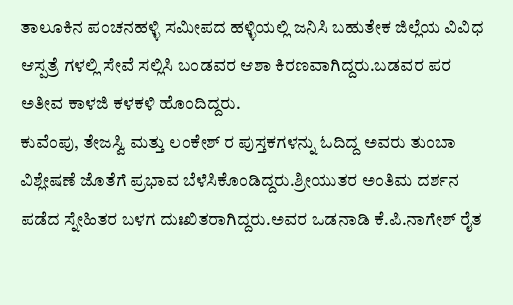ತಾಲೂಕಿನ ಪಂಚನಹಳ್ಳಿ ಸಮೀಪದ ಹಳ್ಳಿಯಲ್ಲಿ ಜನಿಸಿ ಬಹುತೇಕ ಜಿಲ್ಲೆಯ ವಿವಿಧ ಆಸ್ಪತ್ರೆ ಗಳಲ್ಲಿ ಸೇವೆ ಸಲ್ಲಿಸಿ ಬಂಡವರ ಆಶಾ ಕಿರಣವಾಗಿದ್ದರು.ಬಡವರ ಪರ ಅತೀವ ಕಾಳಜಿ ಕಳಕಳಿ ಹೊಂದಿದ್ದರು.
ಕುವೆಂಪು, ತೇಜಸ್ವಿ ಮತ್ತು ಲಂಕೇಶ್ ರ ಪುಸ್ತಕಗಳನ್ನು ಓದಿದ್ದ ಅವರು ತುಂಬಾ ವಿಶ್ಲೇಷಣೆ ಜೊತೆಗೆ ಪ್ರಭಾವ ಬೆಳೆಸಿಕೊಂಡಿದ್ದರು.ಶ್ರೀಯುತರ ಅಂತಿಮ ದರ್ಶನ ಪಡೆದ ಸ್ನೇಹಿತರ ಬಳಗ ದುಃಖಿತರಾಗಿದ್ದರು.ಅವರ ಒಡನಾಡಿ ಕೆ.ಪಿ.ನಾಗೇಶ್ ರೈತ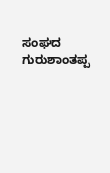ಸಂಘದ ಗುರುಶಾಂತಪ್ಪ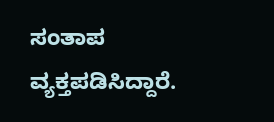ಸಂತಾಪ ವ್ಯಕ್ತಪಡಿಸಿದ್ದಾರೆ.